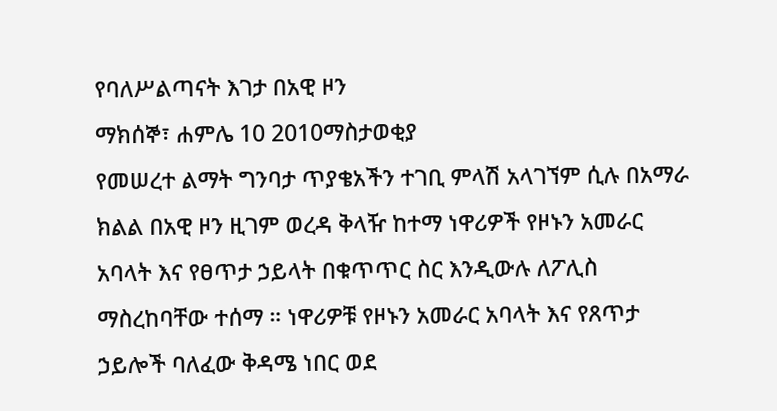የባለሥልጣናት እገታ በአዊ ዞን
ማክሰኞ፣ ሐምሌ 10 2010ማስታወቂያ
የመሠረተ ልማት ግንባታ ጥያቄአችን ተገቢ ምላሽ አላገኘም ሲሉ በአማራ ክልል በአዊ ዞን ዚገም ወረዳ ቅላዥ ከተማ ነዋሪዎች የዞኑን አመራር አባላት እና የፀጥታ ኃይላት በቁጥጥር ስር እንዲውሉ ለፖሊስ ማስረከባቸው ተሰማ ። ነዋሪዎቹ የዞኑን አመራር አባላት እና የጸጥታ ኃይሎች ባለፈው ቅዳሜ ነበር ወደ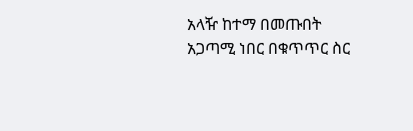አላዥ ከተማ በመጡበት አጋጣሚ ነበር በቁጥጥር ስር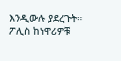እንዲውሉ ያደረጉት። ፖሊስ ከነዋሪዎቹ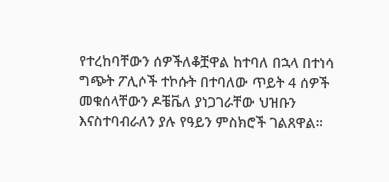የተረከባቸውን ሰዎችለቆቿዋል ከተባለ በኋላ በተነሳ ግጭት ፖሊሶች ተኮሱት በተባለው ጥይት 4 ሰዎች መቁሰላቸውን ዶቼቬለ ያነጋገራቸው ህዝቡን እናስተባብራለን ያሉ የዓይን ምስክሮች ገልጸዋል።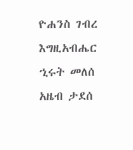ዮሐንስ ገብረ እግዚአብሔር
ኂሩት መለሰ
አዜብ ታደሰ